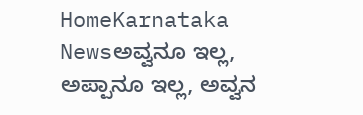HomeKarnataka Newsಅವ್ವನೂ ಇಲ್ಲ, ಅಪ್ಪಾನೂ ಇಲ್ಲ, ಅವ್ವನ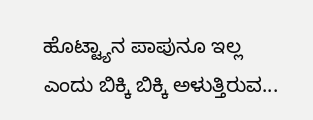ಹೊಟ್ಟ್ಯಾನ ಪಾಪುನೂ ಇಲ್ಲ ಎಂದು ಬಿಕ್ಕಿ ಬಿಕ್ಕಿ ಅಳುತ್ತಿರುವ...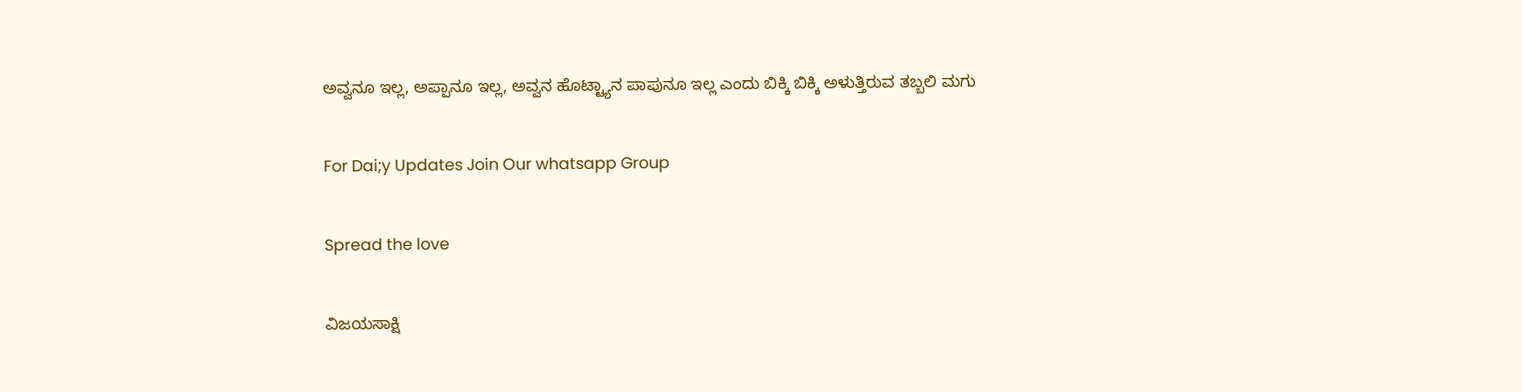ಅವ್ವನೂ ಇಲ್ಲ, ಅಪ್ಪಾನೂ ಇಲ್ಲ, ಅವ್ವನ ಹೊಟ್ಟ್ಯಾನ ಪಾಪುನೂ ಇಲ್ಲ ಎಂದು ಬಿಕ್ಕಿ ಬಿಕ್ಕಿ ಅಳುತ್ತಿರುವ ತಬ್ಬಲಿ ಮಗು

For Dai;y Updates Join Our whatsapp Group

Spread the love

ವಿಜಯಸಾಕ್ಷಿ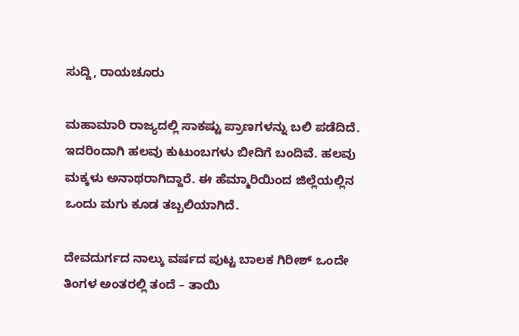ಸುದ್ದಿ, ರಾಯಚೂರು

ಮಹಾಮಾರಿ ರಾಜ್ಯದಲ್ಲಿ ಸಾಕಷ್ಟು ಪ್ರಾಣಗಳನ್ನು ಬಲಿ ಪಡೆದಿದೆ. ಇದರಿಂದಾಗಿ ಹಲವು ಕುಟುಂಬಗಳು ಬೀದಿಗೆ ಬಂದಿವೆ. ಹಲವು ಮಕ್ಕಳು ಅನಾಥರಾಗಿದ್ದಾರೆ. ಈ ಹೆಮ್ಮಾರಿಯಿಂದ ಜಿಲ್ಲೆಯಲ್ಲಿನ ಒಂದು ಮಗು ಕೂಡ ತಬ್ಬಲಿಯಾಗಿದೆ.

ದೇವದುರ್ಗದ ನಾಲ್ಕು ವರ್ಷದ ಪುಟ್ಟ ಬಾಲಕ ಗಿರೀಶ್ ಒಂದೇ ತಿಂಗಳ ಅಂತರಲ್ಲಿ ತಂದೆ – ತಾಯಿ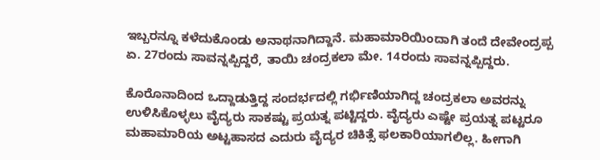ಇಬ್ಬರನ್ನೂ ಕಳೆದುಕೊಂಡು ಅನಾಥನಾಗಿದ್ದಾನೆ. ಮಹಾಮಾರಿಯಿಂದಾಗಿ ತಂದೆ ದೇವೇಂದ್ರಪ್ಪ ಏ. 27ರಂದು ಸಾವನ್ನಪ್ಪಿದ್ದರೆ, ತಾಯಿ ಚಂದ್ರಕಲಾ ಮೇ. 14ರಂದು ಸಾವನ್ನಪ್ಪಿದ್ದರು.

ಕೊರೊನಾದಿಂದ ಒದ್ದಾಡುತ್ತಿದ್ದ ಸಂದರ್ಭದಲ್ಲಿ ಗರ್ಭಿಣಿಯಾಗಿದ್ದ ಚಂದ್ರಕಲಾ ಅವರನ್ನು ಉಳಿಸಿಕೊಳ್ಳಲು ವೈದ್ಯರು ಸಾಕಷ್ಟು ಪ್ರಯತ್ನ ಪಟ್ಟಿದ್ದರು. ವೈದ್ಯರು ಎಷ್ಟೇ ಪ್ರಯತ್ನ ಪಟ್ಟರೂ ಮಹಾಮಾರಿಯ ಅಟ್ಟಹಾಸದ ಎದುರು ವೈದ್ಯರ ಚಿಕಿತ್ಸೆ ಫಲಕಾರಿಯಾಗಲಿಲ್ಲ. ಹೀಗಾಗಿ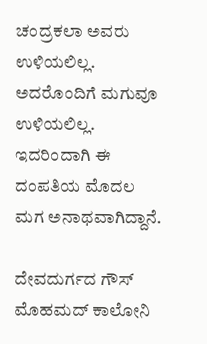ಚಂದ್ರಕಲಾ ಅವರು ಉಳಿಯಲಿಲ್ಲ. ಅದರೊಂದಿಗೆ ಮಗುವೂ ಉಳಿಯಲಿಲ್ಲ. ಇದರಿಂದಾಗಿ ಈ ದಂಪತಿಯ ಮೊದಲ ಮಗ ಅನಾಥವಾಗಿದ್ದಾನೆ.

ದೇವದುರ್ಗದ ಗೌಸ್ ಮೊಹಮದ್ ಕಾಲೋನಿ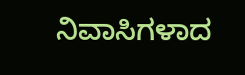ನಿವಾಸಿಗಳಾದ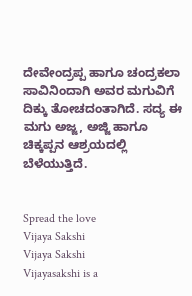ದೇವೇಂದ್ರಪ್ಪ ಹಾಗೂ ಚಂದ್ರಕಲಾ ಸಾವಿನಿಂದಾಗಿ ಅವರ ಮಗುವಿಗೆ ದಿಕ್ಕು ತೋಚದಂತಾಗಿದೆ. ಸದ್ಯ ಈ ಮಗು ಅಜ್ಜ, ಅಜ್ಜಿ ಹಾಗೂ ಚಿಕ್ಕಪ್ಪನ ಆಶ್ರಯದಲ್ಲಿ ಬೆಳೆಯುತ್ತಿದೆ.


Spread the love
Vijaya Sakshi
Vijaya Sakshi
Vijayasakshi is a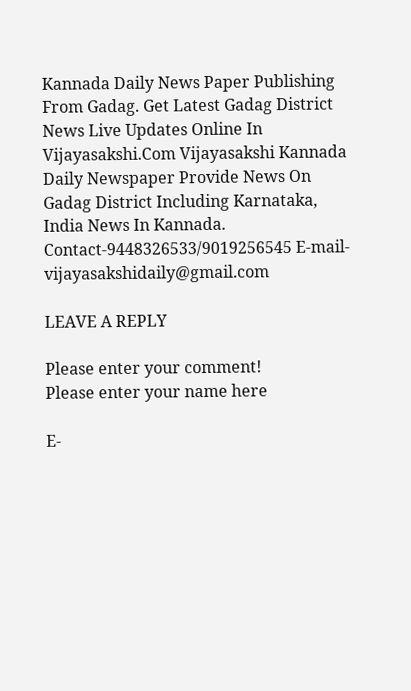Kannada Daily News Paper Publishing From Gadag. Get Latest Gadag District News Live Updates Online In Vijayasakshi.Com Vijayasakshi Kannada Daily Newspaper Provide News On Gadag District Including Karnataka, India News In Kannada. Contact-9448326533/9019256545 E-mail-vijayasakshidaily@gmail.com

LEAVE A REPLY

Please enter your comment!
Please enter your name here

E-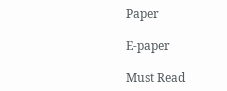Paper

E-paper

Must Read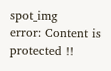spot_img
error: Content is protected !!